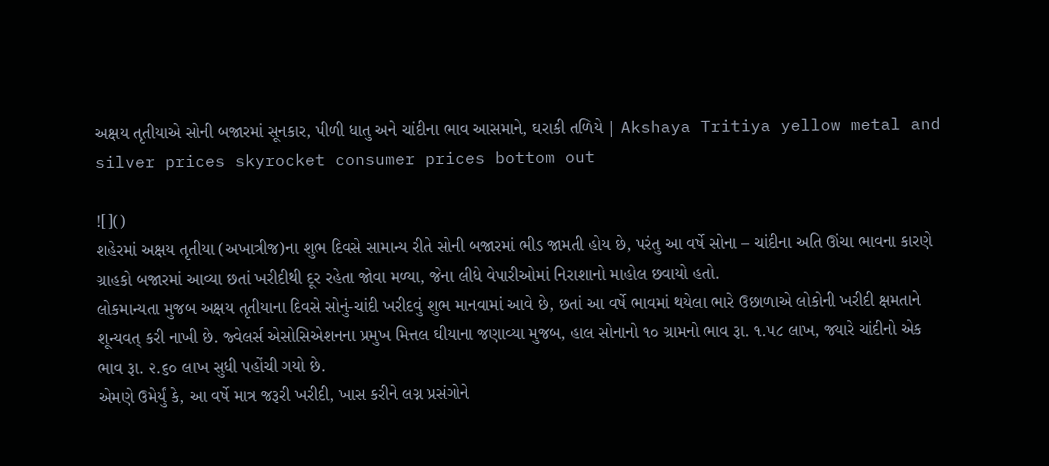અક્ષય તૃતીયાએ સોની બજારમાં સૂનકાર, પીળી ધાતુ અને ચાંદીના ભાવ આસમાને, ઘરાકી તળિયે | Akshaya Tritiya yellow metal and silver prices skyrocket consumer prices bottom out

![]()
શહેરમાં અક્ષય તૃતીયા (અખાત્રીજ)ના શુભ દિવસે સામાન્ય રીતે સોની બજારમાં ભીડ જામતી હોય છે, પરંતુ આ વર્ષે સોના – ચાંદીના અતિ ઊંચા ભાવના કારણે ગ્રાહકો બજારમાં આવ્યા છતાં ખરીદીથી દૂર રહેતા જોવા મળ્યા, જેના લીધે વેપારીઓમાં નિરાશાનો માહોલ છવાયો હતો.
લોકમાન્યતા મુજબ અક્ષય તૃતીયાના દિવસે સોનું-ચાંદી ખરીદવું શુભ માનવામાં આવે છે, છતાં આ વર્ષે ભાવમાં થયેલા ભારે ઉછાળાએ લોકોની ખરીદી ક્ષમતાને શૂન્યવત્ કરી નાખી છે. જ્વેલર્સ એસોસિએશનના પ્રમુખ મિત્તલ ઘીયાના જણાવ્યા મુજબ, હાલ સોનાનો ૧૦ ગ્રામનો ભાવ રૂા. ૧.૫૮ લાખ, જ્યારે ચાંદીનો એક ભાવ રૂા. ૨.૬૦ લાખ સુધી પહોંચી ગયો છે.
એમણે ઉમેર્યું કે, આ વર્ષે માત્ર જરૂરી ખરીદી, ખાસ કરીને લગ્ન પ્રસંગોને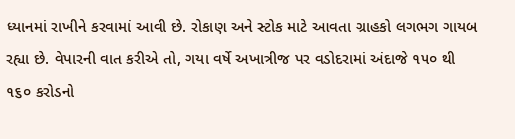ધ્યાનમાં રાખીને કરવામાં આવી છે. રોકાણ અને સ્ટોક માટે આવતા ગ્રાહકો લગભગ ગાયબ રહ્યા છે. વેપારની વાત કરીએ તો, ગયા વર્ષે અખાત્રીજ પર વડોદરામાં અંદાજે ૧૫૦ થી ૧૬૦ કરોડનો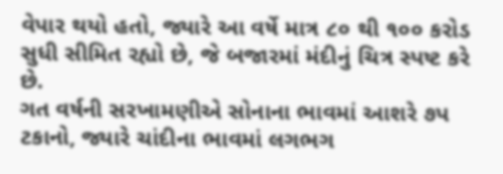વેપાર થયો હતો, જ્યારે આ વર્ષે માત્ર ૮૦ થી ૧૦૦ કરોડ સુધી સીમિત રહ્યો છે, જે બજારમાં મંદીનું ચિત્ર સ્પષ્ટ કરે છે.
ગત વર્ષની સરખામણીએ સોનાના ભાવમાં આશરે ૭પ ટકાનો, જ્યારે ચાંદીના ભાવમાં લગભગ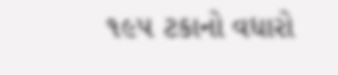૧૯૫ ટકાનો વધારો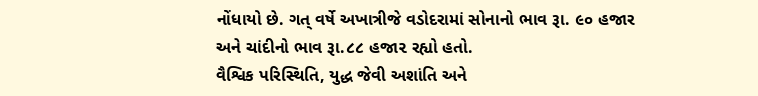નોંધાયો છે. ગત્ વર્ષે અખાત્રીજે વડોદરામાં સોનાનો ભાવ રૂા. ૯૦ હજાર અને ચાંદીનો ભાવ રૂા.૮૮ હજા૨ રહ્યો હતો.
વૈશ્વિક પરિસ્થિતિ, યુદ્ધ જેવી અશાંતિ અને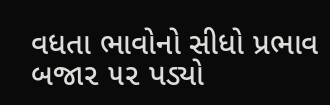વધતા ભાવોનો સીધો પ્રભાવ બજા૨ ૫૨ પડ્યો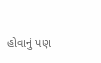હોવાનું પણ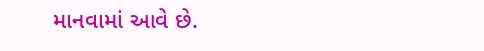માનવામાં આવે છે.